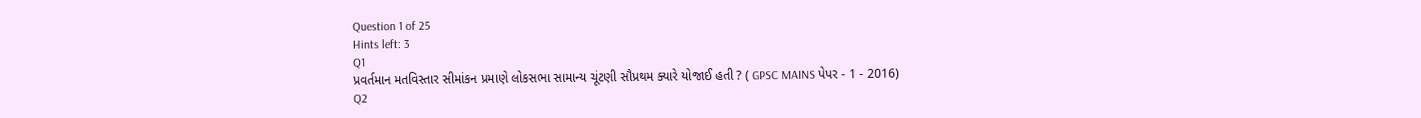Question 1 of 25
Hints left: 3
Q1
પ્રવર્તમાન મતવિસ્તાર સીમાંકન પ્રમાણે લોકસભા સામાન્ય ચૂંટણી સૌપ્રથમ ક્યારે યોજાઈ હતી ? ( GPSC MAINS પેપર - 1 - 2016)
Q2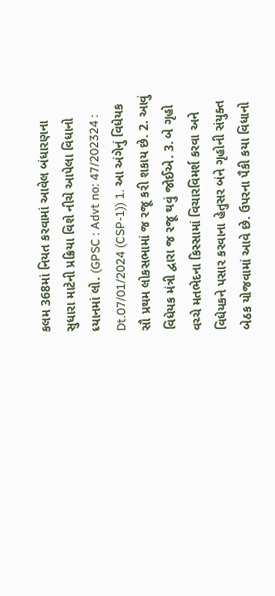કલમ 368માં નિયત કરવામાં આવેલ બંધારણના સુધારા માટેની પ્રક્રિયા વિશે નીચે આપેલા વિધાનો ધ્યાનમાં લો. (GPSC : Advt no: 47/202324 : Dt.07/01/2024 (CSP-1)) 1. આ અંગેનું વિધેયક સૌ પ્રથમ લોકસભામાં જ રજૂ કરી શકાય છે. 2. આવું વિધેયક મંત્રી દ્વારા જ રજૂ થવું જોઈએ. 3. બે ગૃહો વચ્ચે મતભેદના કિસ્સામાં વિચારવિમર્શ કરવા અને વિધેયકને પસાર કરવાના હેતુસર બંને ગૃહોની સંયુક્ત બેઠક યોજવામાં આવે છે. ઉપરના પૈકી કયા વિધાનો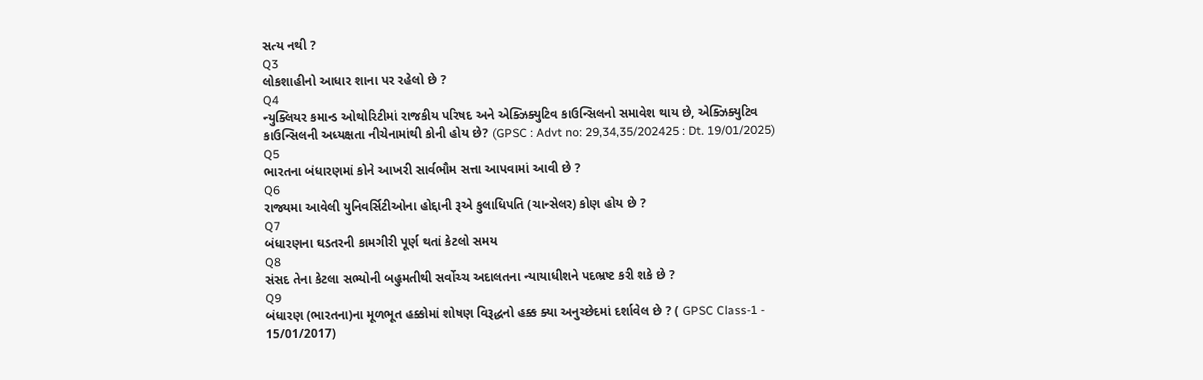સત્ય નથી ?
Q3
લોકશાહીનો આધાર શાના પર રહેલો છે ?
Q4
ન્યુક્લિયર કમાન્ડ ઓથોરિટીમાં રાજકીય પરિષદ અને એક્ઝિક્યુટિવ કાઉન્સિલનો સમાવેશ થાય છે, એક્ઝિક્યુટિવ કાઉન્સિલની અધ્યક્ષતા નીચેનામાંથી કોની હોય છે? (GPSC : Advt no: 29,34,35/202425 : Dt. 19/01/2025)
Q5
ભારતના બંધારણમાં કોને આખરી સાર્વભૌમ સત્તા આપવામાં આવી છે ?
Q6
રાજ્યમા આવેલી યુનિવર્સિટીઓના હોદ્દાની રૂએ કુલાધિપતિ (ચાન્સેલર) કોણ હોય છે ?
Q7
બંધારણના ઘડતરની કામગીરી પૂર્ણ થતાં કેટલો સમય
Q8
સંસદ તેના કેટલા સભ્યોની બહુમતીથી સર્વોચ્ચ અદાલતના ન્યાયાધીશને પદભ્રષ્ટ કરી શકે છે ?
Q9
બંધારણ (ભારતના)ના મૂળભૂત હક્કોમાં શોષણ વિરૂદ્ધનો હક્ક ક્યા અનુચ્છેદમાં દર્શાવેલ છે ? ( GPSC Class-1 - 15/01/2017)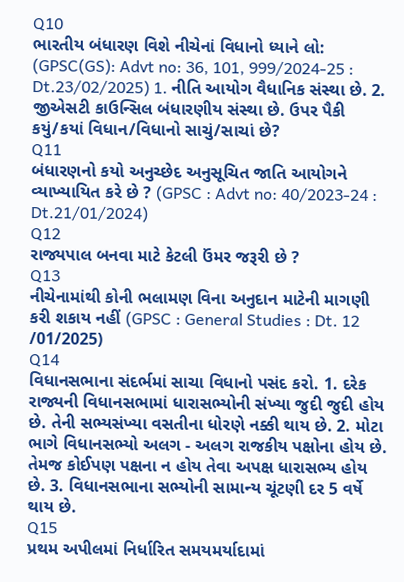Q10
ભારતીય બંધારણ વિશે નીચેનાં વિધાનો ધ્યાને લો: (GPSC(GS): Advt no: 36, 101, 999/2024-25 : Dt.23/02/2025) 1. નીતિ આયોગ વૈધાનિક સંસ્થા છે. 2. જીએસટી કાઉન્સિલ બંધારણીય સંસ્થા છે. ઉપર પૈકી કયું/કયાં વિધાન/વિધાનો સાચું/સાચાં છે?
Q11
બંધારણનો કયો અનુચ્છેદ અનુસૂચિત જાતિ આયોગને વ્યાખ્યાયિત કરે છે ? (GPSC : Advt no: 40/2023-24 : Dt.21/01/2024)
Q12
રાજ્યપાલ બનવા માટે કેટલી ઉંમર જરૂરી છે ?
Q13
નીચેનામાંથી કોની ભલામણ વિના અનુદાન માટેની માગણી કરી શકાય નહીં (GPSC : General Studies : Dt. 12 /01/2025)
Q14
વિધાનસભાના સંદર્ભમાં સાચા વિધાનો પસંદ કરો. 1. દરેક રાજ્યની વિધાનસભામાં ધારાસભ્યોની સંખ્યા જુદી જુદી હોય છે. તેની સભ્યસંખ્યા વસતીના ધોરણે નક્કી થાય છે. 2. મોટા ભાગે વિધાનસભ્યો અલગ - અલગ રાજકીય પક્ષોના હોય છે. તેમજ કોઈપણ પક્ષના ન હોય તેવા અપક્ષ ધારાસભ્ય હોય છે. 3. વિધાનસભાના સભ્યોની સામાન્ય ચૂંટણી દર 5 વર્ષે થાય છે.
Q15
પ્રથમ અપીલમાં નિર્ધારિત સમયમર્યાદામાં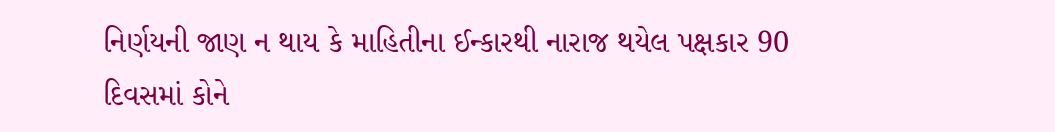નિર્ણયની જાણ ન થાય કે માહિતીના ઈન્કારથી નારાજ થયેલ પક્ષકાર 90 દિવસમાં કોને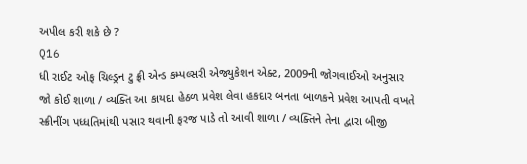અપીલ કરી શકે છે ?
Q16
ધી રાઈટ ઓફ ચિલ્ડ્રન ટુ ફ્રી એન્ડ કમ્પલ્સરી એજ્યુકેશન એક્ટ, 2009ની જોગવાઈઓ અનુસાર જો કોઈ શાળા / વ્યક્તિ આ કાયદા હેઠળ પ્રવેશ લેવા હકદાર બનતા બાળકને પ્રવેશ આપતી વખતે સ્ક્રીનીંગ પધ્ધતિમાંથી પસાર થવાની ફરજ પાડે તો આવી શાળા / વ્યક્તિને તેના દ્વારા બીજી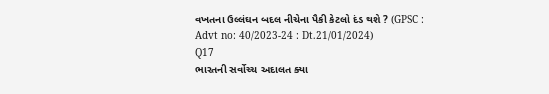વખતના ઉલ્લંઘન બદલ નીચેના પૈકી કેટલો દંડ થશે ? (GPSC : Advt no: 40/2023-24 : Dt.21/01/2024)
Q17
ભારતની સર્વોચ્ચ અદાલત ક્યા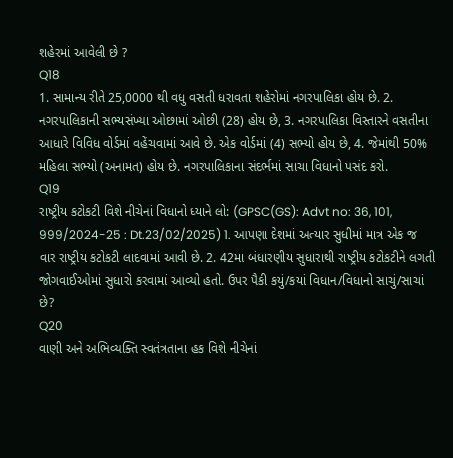શહેરમાં આવેલી છે ?
Q18
1. સામાન્ય રીતે 25,0000 થી વધુ વસતી ધરાવતા શહેરોમાં નગરપાલિકા હોય છે. 2. નગરપાલિકાની સભ્યસંખ્યા ઓછામાં ઓછી (28) હોય છે, 3. નગરપાલિકા વિસ્તારને વસતીના આધારે વિવિધ વોર્ડમાં વહેંચવામાં આવે છે. એક વોર્ડમાં (4) સભ્યો હોય છે, 4. જેમાંથી 50% મહિલા સભ્યો (અનામત) હોય છે. નગરપાલિકાના સંદર્ભમાં સાચા વિધાનો પસંદ કરો.
Q19
રાષ્ટ્રીય કટોકટી વિશે નીચેનાં વિધાનો ધ્યાને લો: (GPSC(GS): Advt no: 36, 101, 999/2024-25 : Dt.23/02/2025) 1. આપણા દેશમાં અત્યાર સુધીમાં માત્ર એક જ વાર રાષ્ટ્રીય કટોકટી લાદવામાં આવી છે. 2. 42મા બંધારણીય સુધારાથી રાષ્ટ્રીય કટોકટીને લગતી જોગવાઈઓમાં સુધારો કરવામાં આવ્યો હતો. ઉપર પૈકી કયું/કયાં વિધાન/વિધાનો સાચું/સાચાં છે?
Q20
વાણી અને અભિવ્યક્તિ સ્વતંત્રતાના હક વિશે નીચેનાં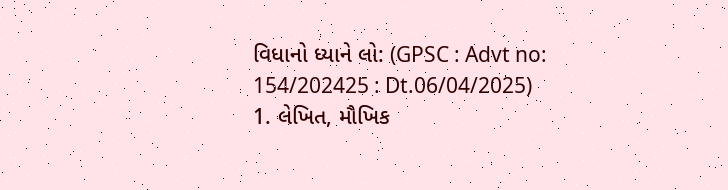વિધાનો ધ્યાને લો: (GPSC : Advt no: 154/202425 : Dt.06/04/2025) 1. લેખિત, મૌખિક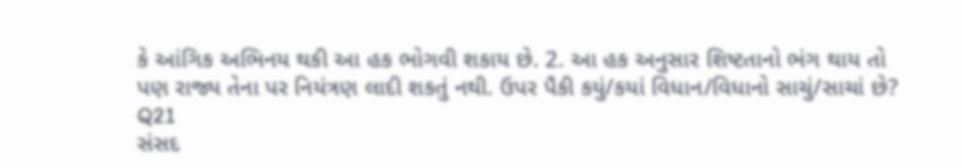કે આંગિક અભિનય થકી આ હક ભોગવી શકાય છે. 2. આ હક અનુસાર શિષ્ટતાનો ભંગ થાય તો પણ રાજ્ય તેના પર નિયંત્રણ લાદી શકતું નથી. ઉપર પૈકી કયું/કયાં વિધાન/વિધાનો સાચું/સાચાં છે?
Q21
સંસદ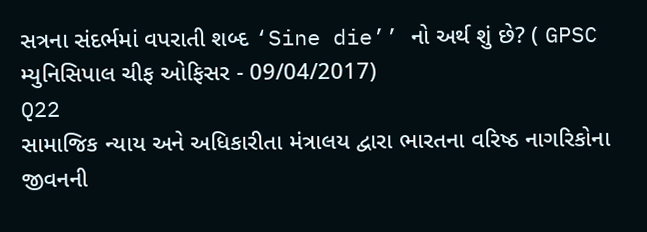સત્રના સંદર્ભમાં વપરાતી શબ્દ ‘Sine die’’ નો અર્થ શું છે? ( GPSC મ્યુનિસિપાલ ચીફ ઓફિસર - 09/04/2017)
Q22
સામાજિક ન્યાય અને અધિકારીતા મંત્રાલય દ્વારા ભારતના વરિષ્ઠ નાગરિકોના જીવનની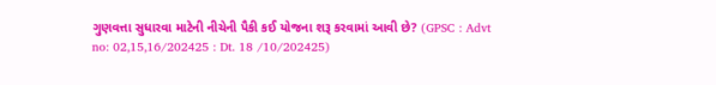ગુણવત્તા સુધારવા માટેની નીચેની પૈકી કઈ યોજના શરૂ કરવામાં આવી છે? (GPSC : Advt no: 02,15,16/202425 : Dt. 18 /10/202425)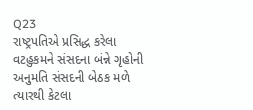Q23
રાષ્ટ્રપતિએ પ્રસિદ્ધ કરેલા વટહુકમને સંસદના બંન્ને ગૃહોની અનુમતિ સંસદની બેઠક મળે ત્યારથી કેટલા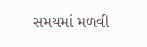સમયમાં મળવી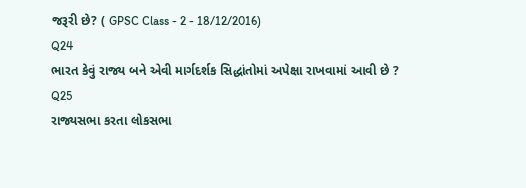જરૂરી છે? ( GPSC Class - 2 - 18/12/2016)
Q24
ભારત કેવું રાજ્ય બને એવી માર્ગદર્શક સિદ્ધાંતોમાં અપેક્ષા રાખવામાં આવી છે ?
Q25
રાજ્યસભા કરતા લોકસભા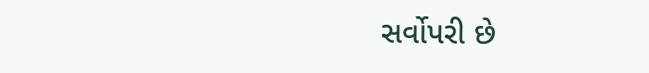સર્વોપરી છે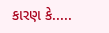કારણ કે.....